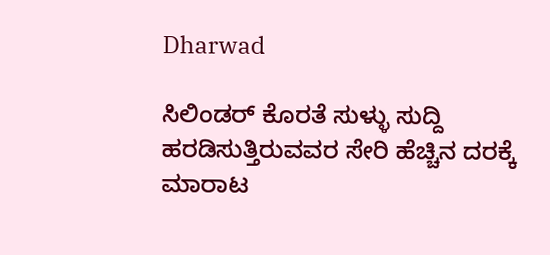Dharwad

ಸಿಲಿಂಡರ್ ಕೊರತೆ ಸುಳ್ಳು ಸುದ್ದಿ ಹರಡಿಸುತ್ತಿರುವವರ ಸೇರಿ ಹೆಚ್ಚಿನ ದರಕ್ಕೆ ಮಾರಾಟ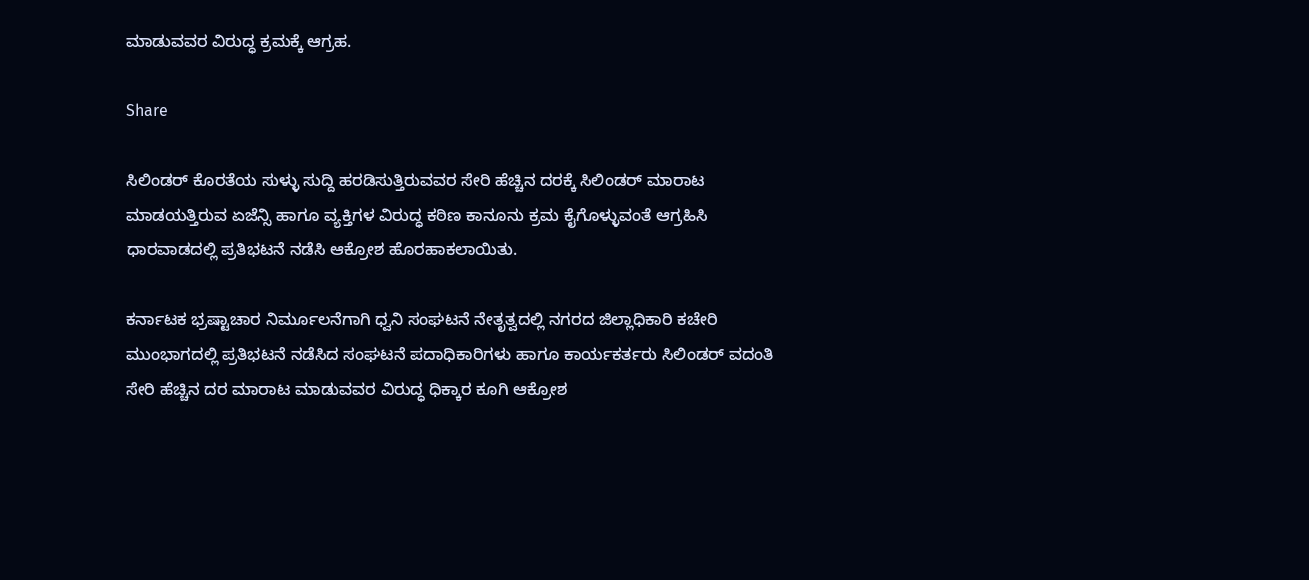ಮಾಡುವವರ ವಿರುದ್ಧ ಕ್ರಮಕ್ಕೆ ಆಗ್ರಹ.

Share

ಸಿಲಿಂಡರ್ ಕೊರತೆಯ ಸುಳ್ಳು ಸುದ್ದಿ ಹರಡಿಸುತ್ತಿರುವವರ ಸೇರಿ ಹೆಚ್ಚಿನ ದರಕ್ಕೆ ಸಿಲಿಂಡರ್ ಮಾರಾಟ ಮಾಡಯತ್ತಿರುವ ಏಜೆನ್ಸಿ ಹಾಗೂ ವ್ಯಕ್ತಿಗಳ ವಿರುದ್ಧ ಕಠಿಣ ಕಾನೂನು ಕ್ರಮ ಕೈಗೊಳ್ಳುವಂತೆ ಆಗ್ರಹಿಸಿ ಧಾರವಾಡದಲ್ಲಿ ಪ್ರತಿಭಟನೆ ನಡೆಸಿ ಆಕ್ರೋಶ ಹೊರಹಾಕಲಾಯಿತು.

ಕರ್ನಾಟಕ ಭ್ರಷ್ಟಾಚಾರ ನಿರ್ಮೂಲನೆಗಾಗಿ ಧ್ವನಿ ಸಂಘಟನೆ ನೇತೃತ್ವದಲ್ಲಿ ನಗರದ ಜಿಲ್ಲಾಧಿಕಾರಿ ಕಚೇರಿ ಮುಂಭಾಗದಲ್ಲಿ ಪ್ರತಿಭಟನೆ ನಡೆಸಿದ ಸಂಘಟನೆ ಪದಾಧಿಕಾರಿಗಳು ಹಾಗೂ ಕಾರ್ಯಕರ್ತರು ಸಿಲಿಂಡರ್ ವದಂತಿ ಸೇರಿ ಹೆಚ್ಚಿನ ದರ ಮಾರಾಟ ಮಾಡುವವರ ವಿರುದ್ಧ ಧಿಕ್ಕಾರ ಕೂಗಿ ಆಕ್ರೋಶ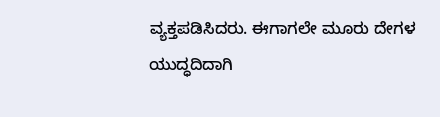ವ್ಯಕ್ತಪಡಿಸಿದರು. ಈಗಾಗಲೇ ಮೂರು ದೇಗಳ ಯುದ್ಧದಿದಾಗಿ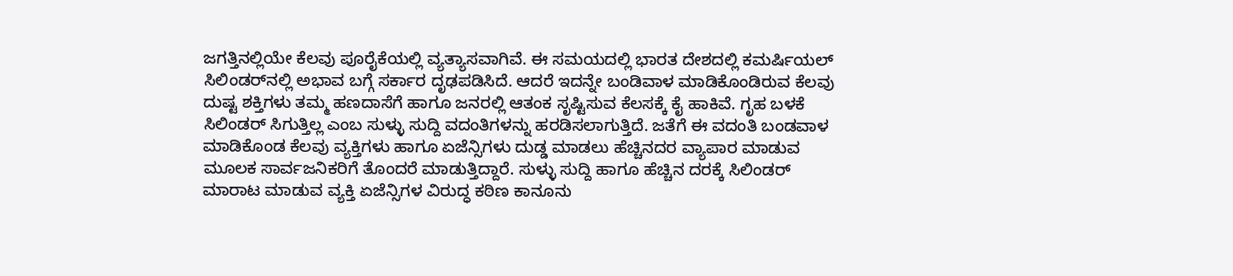ಜಗತ್ತಿನಲ್ಲಿಯೇ ಕೆಲವು ಪೂರೈಕೆಯಲ್ಲಿ ವ್ಯತ್ಯಾಸವಾಗಿವೆ. ಈ ಸಮಯದಲ್ಲಿ ಭಾರತ ದೇಶದಲ್ಲಿ ಕಮರ್ಷಿಯಲ್ ಸಿಲಿಂಡರ್‌ನಲ್ಲಿ ಅಭಾವ ಬಗ್ಗೆ ಸರ್ಕಾರ ದೃಢಪಡಿಸಿದೆ. ಆದರೆ ಇದನ್ನೇ ಬಂಡಿವಾಳ ಮಾಡಿಕೊಂಡಿರುವ ಕೆಲವು ದುಷ್ಟ ಶಕ್ತಿಗಳು ತಮ್ಮ ಹಣದಾಸೆಗೆ ಹಾಗೂ ಜನರಲ್ಲಿ ಆತಂಕ ಸೃಷ್ಟಿಸುವ ಕೆಲಸಕ್ಕೆ ಕೈ ಹಾಕಿವೆ. ಗೃಹ ಬಳಕೆ ಸಿಲಿಂಡರ್ ಸಿಗುತ್ತಿಲ್ಲ ಎಂಬ ಸುಳ್ಳು ಸುದ್ದಿ ವದಂತಿಗಳನ್ನು ಹರಡಿಸಲಾಗುತ್ತಿದೆ. ಜತೆಗೆ ಈ ವದಂತಿ ಬಂಡವಾಳ ಮಾಡಿಕೊಂಡ ಕೆಲವು ವ್ಯಕ್ತಿಗಳು ಹಾಗೂ ಏಜೆನ್ಸಿಗಳು ದುಡ್ಡ ಮಾಡಲು ಹೆಚ್ಚಿನ‌ದರ ವ್ಯಾಪಾರ ಮಾಡುವ ಮೂಲಕ ಸಾರ್ವಜನಿಕರಿಗೆ ತೊಂದರೆ ಮಾಡುತ್ತಿದ್ದಾರೆ. ಸುಳ್ಳು ಸುದ್ದಿ ಹಾಗೂ ಹೆಚ್ಚಿನ ದರಕ್ಕೆ ಸಿಲಿಂಡರ್ ಮಾರಾಟ ಮಾಡುವ ವ್ಯಕ್ತಿ ಏಜೆನ್ಸಿ‌ಗಳ ವಿರುದ್ಧ ಕಠಿಣ ಕಾನೂನು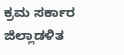ಕ್ರಮ ಸರ್ಕಾರ ಜಿಲ್ಲಾಡಳಿತ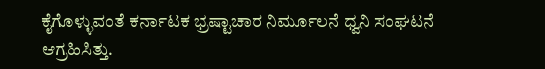ಕೈಗೊಳ್ಳುವಂತೆ ಕರ್ನಾಟಕ ಭ್ರಷ್ಟಾಚಾರ ನಿರ್ಮೂಲನೆ ಧ್ವನಿ ಸಂಘಟನೆ ಆಗ್ರಹಿಸಿತ್ತು.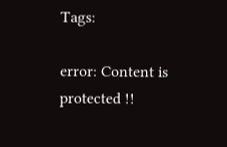Tags:

error: Content is protected !!